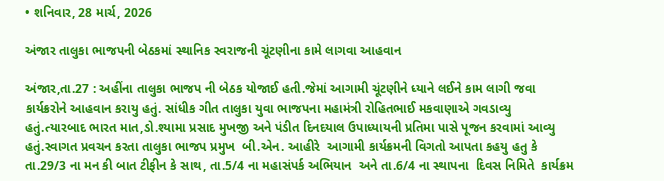• શનિવાર, 28 માર્ચ, 2026

અંજાર તાલુકા ભાજપની બેઠકમાં સ્થાનિક સ્વરાજની ચૂંટણીના કામે લાગવા આહવાન

અંજાર,તા.27 : અહીંના તાલુકા ભાજપ ની બેઠક યોજાઈ હતી.જેમાં આગામી ચૂંટણીને ધ્યાને લઈને કામ લાગી જવા કાર્યક્રરોને આહવાન કરાયુ હતું. સાંધીક ગીત તાલુકા યુવા ભાજપના મહામંત્રી રોહિતભાઈ મકવાણાએ ગવડાવ્યુ હતું.ત્યારબાદ ભારત માત,ડો.શ્યામા પ્રસાદ મુખજી અને પંડીત દિનદયાલ ઉપાધ્યાયની પ્રતિમા પાસે પૂજન કરવામાં આવ્યુ હતું.સ્વાગત પ્રવચન કરતા તાલુકા ભાજપ પ્રમુખ  બી.એન. આહીરે  આગામી કાર્યક્રમની વિગતો આપતા કહયુ હતુ કે તા.29/3 ના મન કી બાત ટીફીન કે સાથ, તા.5/4 ના મહાસંપર્ક અભિયાન  અને તા.6/4 ના સ્થાપના  દિવસ નિમિતે  કાર્યક્રમ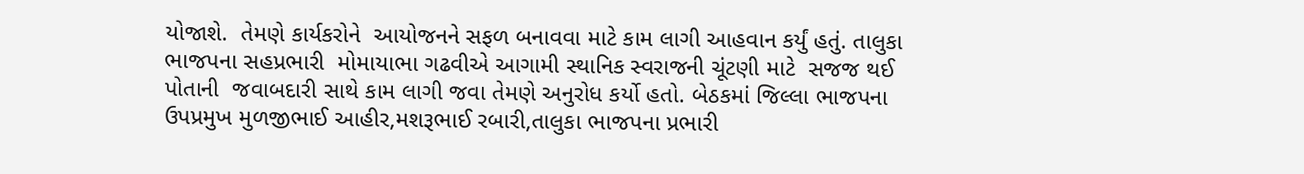યોજાશે.  તેમણે કાર્યકરોને  આયોજનને સફળ બનાવવા માટે કામ લાગી આહવાન કર્યું હતું. તાલુકા ભાજપના સહપ્રભારી  મોમાયાભા ગઢવીએ આગામી સ્થાનિક સ્વરાજની ચૂંટણી માટે  સજજ થઈ  પોતાની  જવાબદારી સાથે કામ લાગી જવા તેમણે અનુરોધ કર્યો હતો. બેઠકમાં જિલ્લા ભાજપના ઉપપ્રમુખ મુળજીભાઈ આહીર,મશરૂભાઈ રબારી,તાલુકા ભાજપના પ્રભારી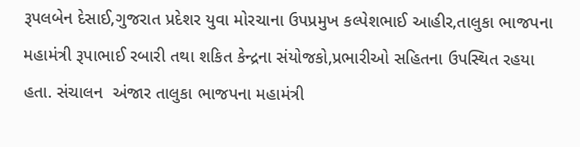રૂપલબેન દેસાઈ,ગુજરાત પ્રદેશર યુવા મોરચાના ઉપપ્રમુખ કલ્પેશભાઈ આહીર,તાલુકા ભાજપના મહામંત્રી રૂપાભાઈ રબારી તથા શકિત કેન્દ્રના સંયોજકો,પ્રભારીઓ સહિતના ઉપસ્થિત રહયા હતા. સંચાલન  અંજાર તાલુકા ભાજપના મહામંત્રી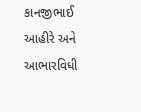કાનજીભાઈ આહીરે અને આભારવિધી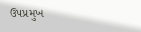ઉપપ્રમુખ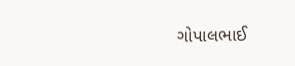ગોપાલભાઈ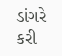ડાંગરે કરી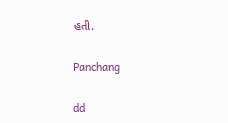હતી.

Panchang

dd